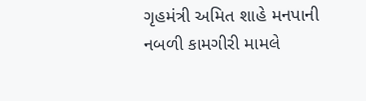ગૃહમંત્રી અમિત શાહે મનપાની નબળી કામગીરી મામલે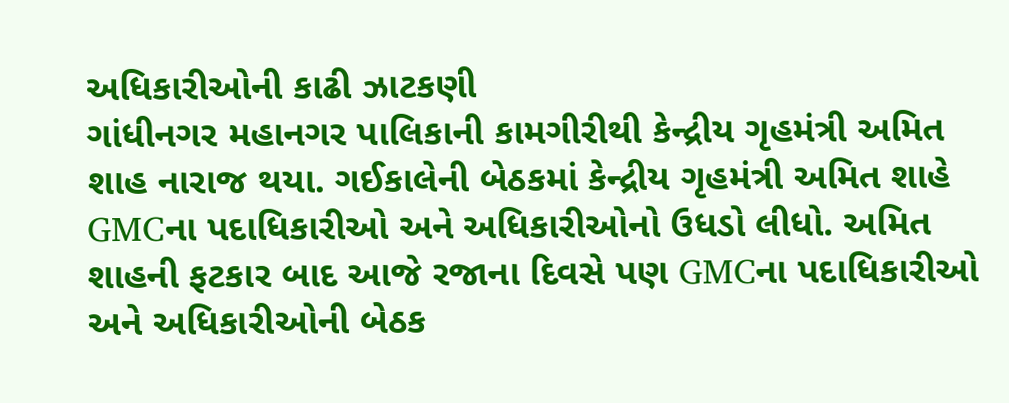અધિકારીઓની કાઢી ઝાટકણી
ગાંધીનગર મહાનગર પાલિકાની કામગીરીથી કેન્દ્રીય ગૃહમંત્રી અમિત શાહ નારાજ થયા. ગઈકાલેની બેઠકમાં કેન્દ્રીય ગૃહમંત્રી અમિત શાહે GMCના પદાધિકારીઓ અને અધિકારીઓનો ઉધડો લીધો. અમિત શાહની ફટકાર બાદ આજે રજાના દિવસે પણ GMCના પદાધિકારીઓ અને અધિકારીઓની બેઠક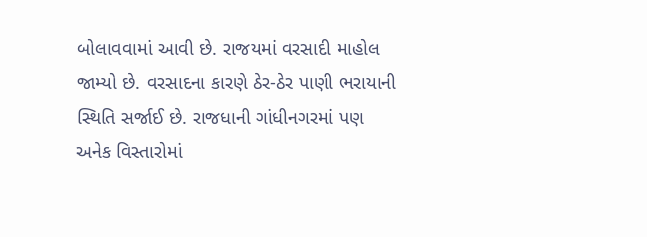બોલાવવામાં આવી છે. રાજયમાં વરસાદી માહોલ જામ્યો છે. વરસાદના કારણે ઠેર-ઠેર પાણી ભરાયાની સ્થિતિ સર્જાઈ છે. રાજધાની ગાંધીનગરમાં પણ અનેક વિસ્તારોમાં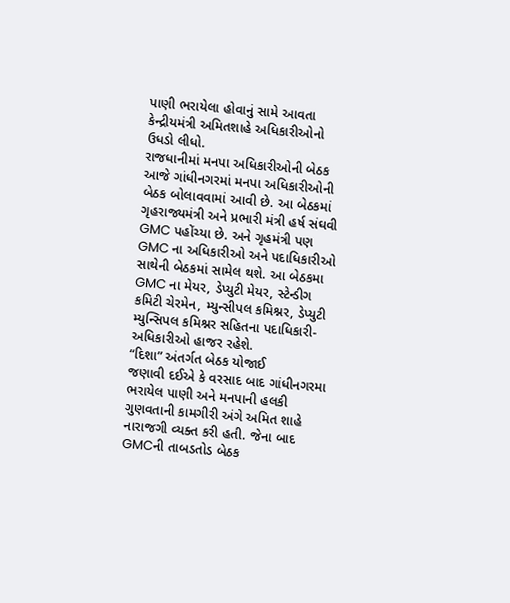પાણી ભરાયેલા હોવાનું સામે આવતા કેન્દ્રીયમંત્રી અમિતશાહે અધિકારીઓનો ઉધડો લીધો.
રાજધાનીમાં મનપા અધિકારીઓની બેઠક
આજે ગાંધીનગરમાં મનપા અધિકારીઓની બેઠક બોલાવવામાં આવી છે. આ બેઠકમાં ગૃહરાજ્યમંત્રી અને પ્રભારી મંત્રી હર્ષ સંઘવી GMC પહોંચ્યા છે. અને ગૃહમંત્રી પણ GMC ના અધિકારીઓ અને પદાધિકારીઓ સાથેની બેઠકમાં સામેલ થશે. આ બેઠકમા GMC ના મેયર, ડેપ્યુટી મેયર, સ્ટેન્ડીગ કમિટી ચેરમેન, મ્યુન્સીપલ કમિશ્નર, ડેપ્યુટી મ્યુન્સિપલ કમિશ્નર સહિતના પદાધિકારી-અધિકારીઓ હાજર રહેશે.
“દિશા” અંતર્ગત બેઠક યોજાઈ
જણાવી દઈએ કે વરસાદ બાદ ગાંધીનગરમા ભરાયેલ પાણી અને મનપાની હલકી ગુણવતાની કામગીરી અંગે અમિત શાહે નારાજગી વ્યક્ત કરી હતી. જેના બાદ GMCની તાબડતોડ બેઠક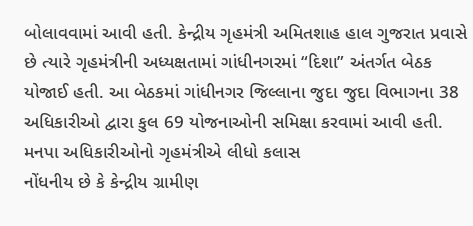બોલાવવામાં આવી હતી. કેન્દ્રીય ગૃહમંત્રી અમિતશાહ હાલ ગુજરાત પ્રવાસે છે ત્યારે ગૃહમંત્રીની અધ્યક્ષતામાં ગાંધીનગરમાં “દિશા” અંતર્ગત બેઠક યોજાઈ હતી. આ બેઠકમાં ગાંધીનગર જિલ્લાના જુદા જુદા વિભાગના 38 અધિકારીઓ દ્વારા કુલ 69 યોજનાઓની સમિક્ષા કરવામાં આવી હતી.
મનપા અધિકારીઓનો ગૃહમંત્રીએ લીધો કલાસ
નોંધનીય છે કે કેન્દ્રીય ગ્રામીણ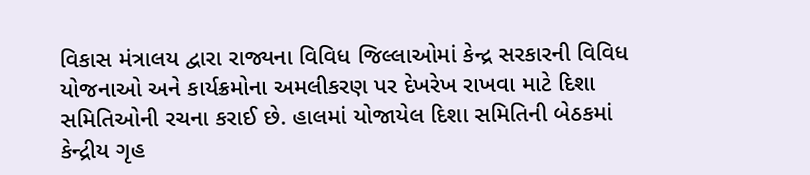વિકાસ મંત્રાલય દ્વારા રાજ્યના વિવિધ જિલ્લાઓમાં કેન્દ્ર સરકારની વિવિધ યોજનાઓ અને કાર્યક્રમોના અમલીકરણ પર દેખરેખ રાખવા માટે દિશા સમિતિઓની રચના કરાઈ છે. હાલમાં યોજાયેલ દિશા સમિતિની બેઠકમાં કેન્દ્રીય ગૃહ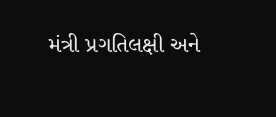મંત્રી પ્રગતિલક્ષી અને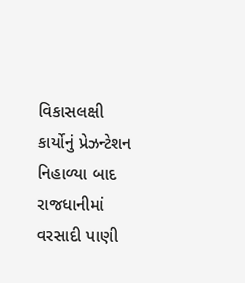વિકાસલક્ષી કાર્યોનું પ્રેઝન્ટેશન નિહાળ્યા બાદ રાજધાનીમાં વરસાદી પાણી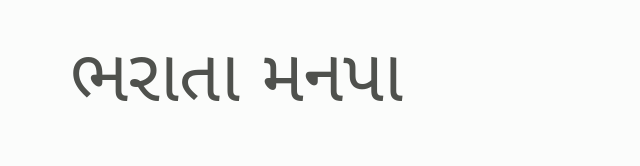ભરાતા મનપા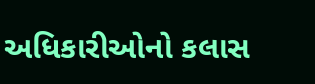અધિકારીઓનો કલાસ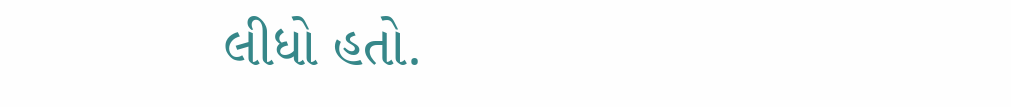લીધો હતો.